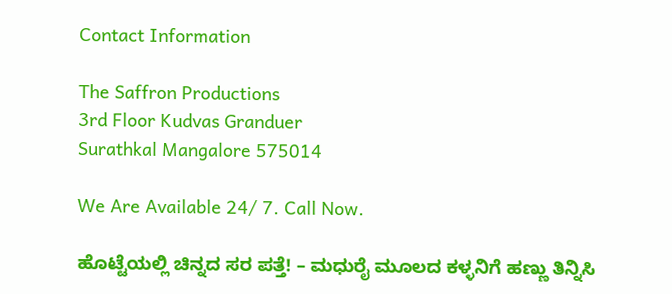Contact Information

The Saffron Productions
3rd Floor Kudvas Granduer
Surathkal Mangalore 575014

We Are Available 24/ 7. Call Now.

ಹೊಟ್ಟೆಯಲ್ಲಿ ಚಿನ್ನದ ಸರ ಪತ್ತೆ! – ಮಧುರೈ ಮೂಲದ ಕಳ್ಳನಿಗೆ ಹಣ್ಣು ತಿನ್ನಿಸಿ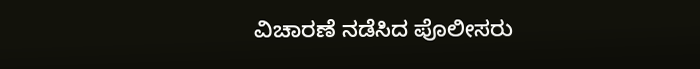ವಿಚಾರಣೆ ನಡೆಸಿದ ಪೊಲೀಸರು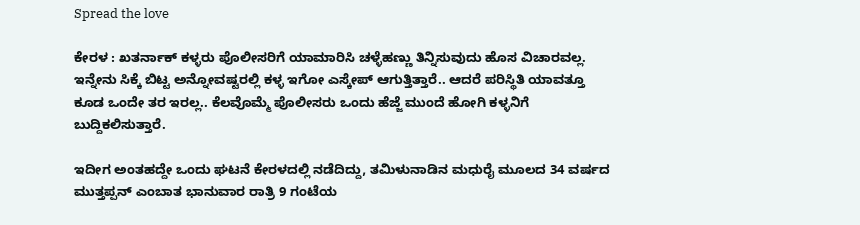Spread the love

ಕೇರಳ : ಖತರ್ನಾಕ್ ಕಳ್ಳರು ಪೊಲೀಸರಿಗೆ ಯಾಮಾರಿಸಿ ಚಳ್ಳೆಹಣ್ಣು ತಿನ್ನಿಸುವುದು ಹೊಸ ವಿಚಾರವಲ್ಲ. ಇನ್ನೇನು ಸಿಕ್ಕೆ ಬಿಟ್ಟ ಅನ್ನೋವಷ್ಟರಲ್ಲಿ ಕಳ್ಳ ಇಗೋ ಎಸ್ಕೇಪ್ ಆಗುತ್ತಿತ್ತಾರೆ.. ಆದರೆ ಪರಿಸ್ಥಿತಿ ಯಾವತ್ತೂ ಕೂಡ ಒಂದೇ ತರ ಇರಲ್ಲ.. ಕೆಲವೊಮ್ಮೆ ಪೊಲೀಸರು ಒಂದು ಹೆಜ್ಜೆ ಮುಂದೆ ಹೋಗಿ ಕಳ್ಳನಿಗೆ ಬುದ್ದಿಕಲಿಸುತ್ತಾರೆ.

ಇದೀಗ ಅಂತಹದ್ದೇ ಒಂದು ಘಟನೆ ಕೇರಳದಲ್ಲಿ ನಡೆದಿದ್ದು, ತಮಿಳುನಾಡಿನ ಮಧುರೈ ಮೂಲದ 34 ವರ್ಷದ ಮುತ್ತಪ್ಪನ್ ಎಂಬಾತ ಭಾನುವಾರ ರಾತ್ರಿ 9 ಗಂಟೆಯ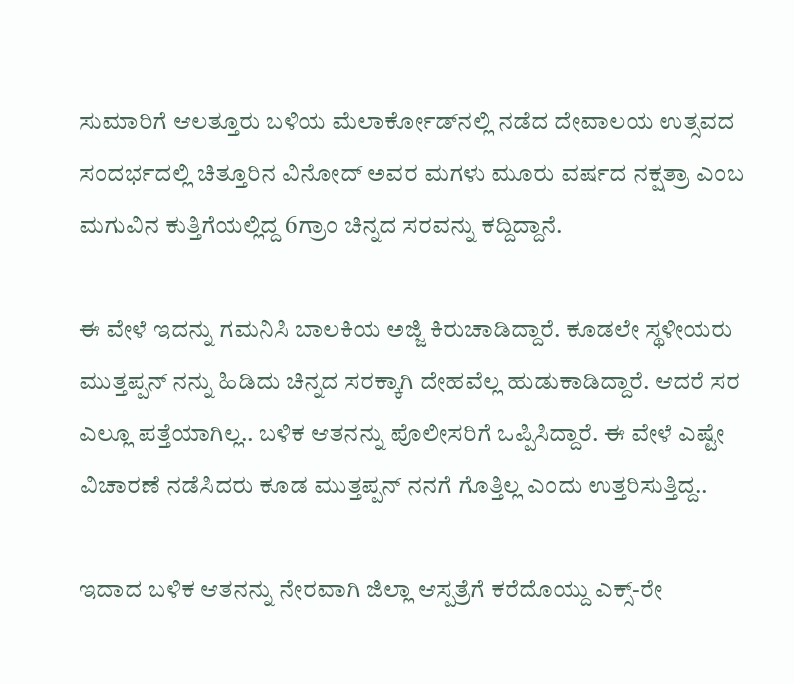ಸುಮಾರಿಗೆ ಆಲತ್ತೂರು ಬಳಿಯ ಮೆಲಾರ್ಕೋಡ್‌ನಲ್ಲಿ ನಡೆದ ದೇವಾಲಯ ಉತ್ಸವದ ಸಂದರ್ಭದಲ್ಲಿ ಚಿತ್ತೂರಿನ ವಿನೋದ್ ಅವರ ಮಗಳು ಮೂರು ವರ್ಷದ ನಕ್ಷತ್ರಾ ಎಂಬ ಮಗುವಿನ ಕುತ್ತಿಗೆಯಲ್ಲಿದ್ದ 6ಗ್ರಾಂ ಚಿನ್ನದ ಸರವನ್ನು ಕದ್ದಿದ್ದಾನೆ.

ಈ ವೇಳೆ ಇದನ್ನು ಗಮನಿಸಿ ಬಾಲಕಿಯ ಅಜ್ಜಿ ಕಿರುಚಾಡಿದ್ದಾರೆ. ಕೂಡಲೇ ಸ್ಥಳೀಯರು ಮುತ್ತಪ್ಪನ್ ನನ್ನು ಹಿಡಿದು ಚಿನ್ನದ ಸರಕ್ಕಾಗಿ ದೇಹವೆಲ್ಲ ಹುಡುಕಾಡಿದ್ದಾರೆ. ಆದರೆ ಸರ ಎಲ್ಲೂ ಪತ್ತೆಯಾಗಿಲ್ಲ.. ಬಳಿಕ ಆತನನ್ನು ಪೊಲೀಸರಿಗೆ ಒಪ್ಪಿಸಿದ್ದಾರೆ. ಈ ವೇಳೆ ಎಷ್ಟೇ ವಿಚಾರಣೆ ನಡೆಸಿದರು ಕೂಡ ಮುತ್ತಪ್ಪನ್ ನನಗೆ ಗೊತ್ತಿಲ್ಲ ಎಂದು ಉತ್ತರಿಸುತ್ತಿದ್ದ..

ಇದಾದ ಬಳಿಕ ಆತನನ್ನು ನೇರವಾಗಿ ಜಿಲ್ಲಾ ಆಸ್ಪತ್ರೆಗೆ ಕರೆದೊಯ್ದು ಎಕ್ಸ್-ರೇ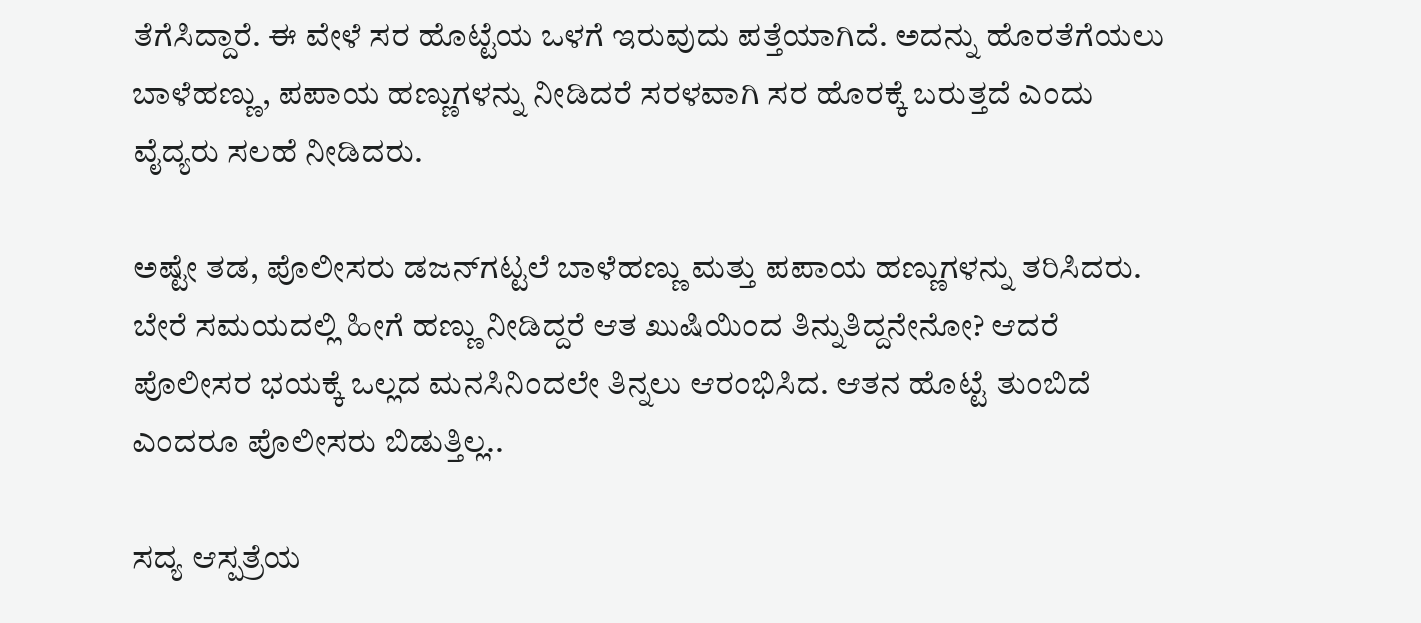ತೆಗೆಸಿದ್ದಾರೆ. ಈ ವೇಳೆ ಸರ ಹೊಟ್ಟೆಯ ಒಳಗೆ ಇರುವುದು ಪತ್ತೆಯಾಗಿದೆ. ಅದನ್ನು ಹೊರತೆಗೆಯಲು ಬಾಳೆಹಣ್ಣು, ಪಪಾಯ ಹಣ್ಣುಗಳನ್ನು ನೀಡಿದರೆ ಸರಳವಾಗಿ ಸರ ಹೊರಕ್ಕೆ ಬರುತ್ತದೆ ಎಂದು ವೈದ್ಯರು ಸಲಹೆ ನೀಡಿದರು.

ಅಷ್ಟೇ ತಡ, ಪೊಲೀಸರು ಡಜನ್‌ಗಟ್ಟಲೆ ಬಾಳೆಹಣ್ಣು ಮತ್ತು ಪಪಾಯ ಹಣ್ಣುಗಳನ್ನು ತರಿಸಿದರು. ಬೇರೆ ಸಮಯದಲ್ಲಿ ಹೀಗೆ ಹಣ್ಣು ನೀಡಿದ್ದರೆ ಆತ ಖುಷಿಯಿಂದ ತಿನ್ನುತಿದ್ದನೇನೋ? ಆದರೆ ಪೊಲೀಸರ ಭಯಕ್ಕೆ ಒಲ್ಲದ ಮನಸಿನಿಂದಲೇ ತಿನ್ನಲು ಆರಂಭಿಸಿದ. ಆತನ ಹೊಟ್ಟೆ ತುಂಬಿದೆ ಎಂದರೂ ಪೊಲೀಸರು ಬಿಡುತ್ತಿಲ್ಲ..

ಸದ್ಯ ಆಸ್ಪತ್ರೆಯ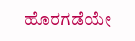ಹೊರಗಡೆಯೇ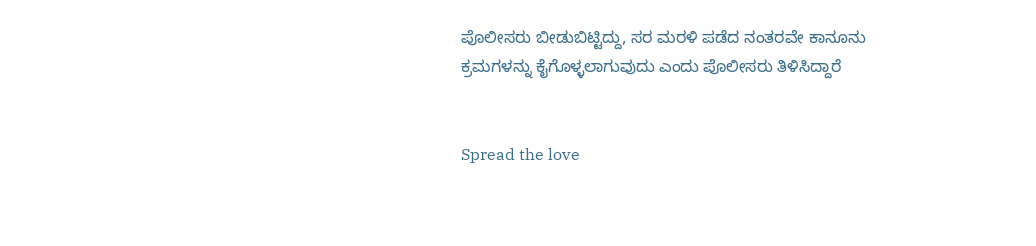ಪೊಲೀಸರು ಬೀಡುಬಿಟ್ಟಿದ್ದು, ಸರ ಮರಳಿ ಪಡೆದ ನಂತರವೇ ಕಾನೂನು ಕ್ರಮಗಳನ್ನು ಕೈಗೊಳ್ಳಲಾಗುವುದು ಎಂದು ಪೊಲೀಸರು ತಿಳಿಸಿದ್ದಾರೆ


Spread the love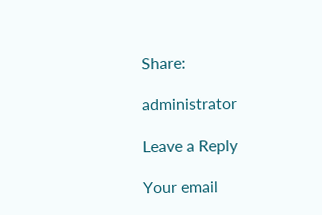Share:

administrator

Leave a Reply

Your email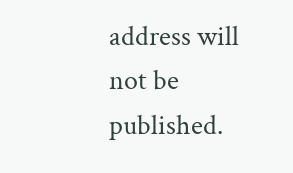address will not be published.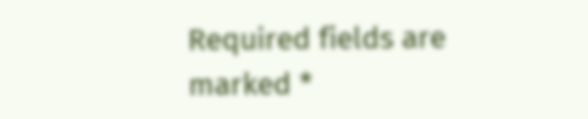Required fields are marked *